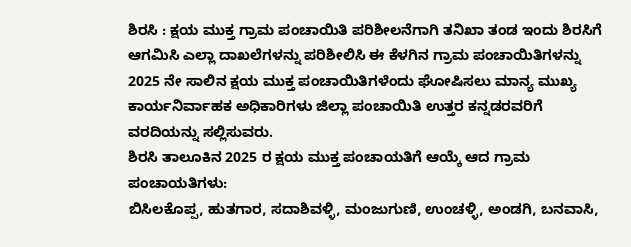ಶಿರಸಿ : ಕ್ಷಯ ಮುಕ್ತ ಗ್ರಾಮ ಪಂಚಾಯಿತಿ ಪರಿಶೀಲನೆಗಾಗಿ ತನಿಖಾ ತಂಡ ಇಂದು ಶಿರಸಿಗೆ ಆಗಮಿಸಿ ಎಲ್ಲಾ ದಾಖಲೆಗಳನ್ನು ಪರಿಶೀಲಿಸಿ ಈ ಕೆಳಗಿನ ಗ್ರಾಮ ಪಂಚಾಯಿತಿಗಳನ್ನು 2025 ನೇ ಸಾಲಿನ ಕ್ಷಯ ಮುಕ್ತ ಪಂಚಾಯಿತಿಗಳೆಂದು ಘೋಷಿಸಲು ಮಾನ್ಯ ಮುಖ್ಯ ಕಾರ್ಯನಿರ್ವಾಹಕ ಅಧಿಕಾರಿಗಳು ಜಿಲ್ಲಾ ಪಂಚಾಯಿತಿ ಉತ್ತರ ಕನ್ನಡರವರಿಗೆ ವರದಿಯನ್ನು ಸಲ್ಲಿಸುವರು.
ಶಿರಸಿ ತಾಲೂಕಿನ 2025 ರ ಕ್ಷಯ ಮುಕ್ತ ಪಂಚಾಯತಿಗೆ ಆಯ್ಕೆ ಆದ ಗ್ರಾಮ ಪಂಚಾಯತಿಗಳು:
ಬಿಸಿಲಕೊಪ್ಪ, ಹುತಗಾರ, ಸದಾಶಿವಳ್ಳಿ, ಮಂಜುಗುಣಿ, ಉಂಚಳ್ಳಿ, ಅಂಡಗಿ, ಬನವಾಸಿ,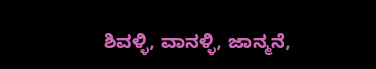ಶಿವಳ್ಳಿ, ವಾನಳ್ಳಿ, ಜಾನ್ಮನೆ,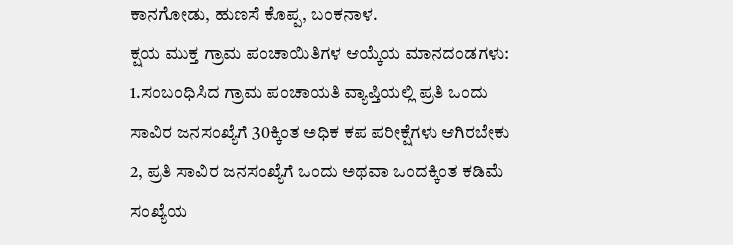ಕಾನಗೋಡು, ಹುಣಸೆ ಕೊಪ್ಪ, ಬಂಕನಾಳ.
ಕ್ಷಯ ಮುಕ್ತ ಗ್ರಾಮ ಪಂಚಾಯಿತಿಗಳ ಆಯ್ಕೆಯ ಮಾನದಂಡಗಳು:
1.ಸಂಬಂಧಿಸಿದ ಗ್ರಾಮ ಪಂಚಾಯತಿ ವ್ಯಾಪ್ತಿಯಲ್ಲಿ ಪ್ರತಿ ಒಂದು ಸಾವಿರ ಜನಸಂಖ್ಯೆಗೆ 30ಕ್ಕಿಂತ ಅಧಿಕ ಕಪ ಪರೀಕ್ಷೆಗಳು ಆಗಿರಬೇಕು
2, ಪ್ರತಿ ಸಾವಿರ ಜನಸಂಖ್ಯೆಗೆ ಒಂದು ಅಥವಾ ಒಂದಕ್ಕಿಂತ ಕಡಿಮೆ ಸಂಖ್ಯೆಯ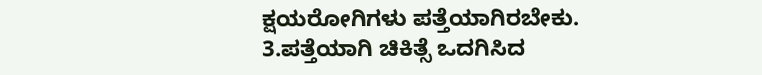ಕ್ಷಯರೋಗಿಗಳು ಪತ್ತೆಯಾಗಿರಬೇಕು.
3.ಪತ್ತೆಯಾಗಿ ಚಿಕಿತ್ಸೆ ಒದಗಿಸಿದ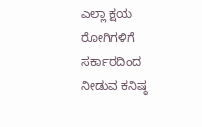ಎಲ್ಲಾ ಕ್ಷಯ ರೋಗಿಗಳಿಗೆ ಸರ್ಕಾರದಿಂದ ನೀಡುವ ಕನಿಷ್ಠ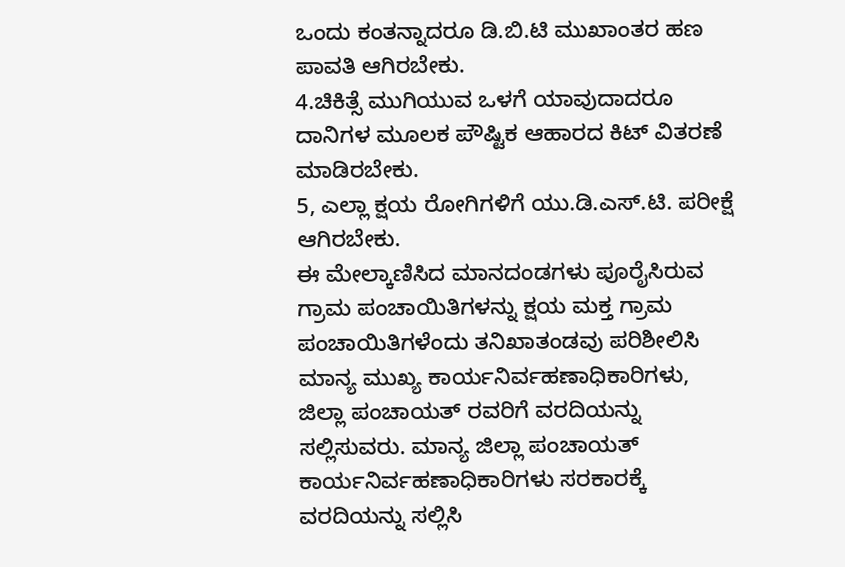ಒಂದು ಕಂತನ್ನಾದರೂ ಡಿ.ಬಿ.ಟಿ ಮುಖಾಂತರ ಹಣ ಪಾವತಿ ಆಗಿರಬೇಕು.
4.ಚಿಕಿತ್ಸೆ ಮುಗಿಯುವ ಒಳಗೆ ಯಾವುದಾದರೂ ದಾನಿಗಳ ಮೂಲಕ ಪೌಷ್ಟಿಕ ಆಹಾರದ ಕಿಟ್ ವಿತರಣೆ ಮಾಡಿರಬೇಕು.
5, ಎಲ್ಲಾ ಕ್ಷಯ ರೋಗಿಗಳಿಗೆ ಯು.ಡಿ.ಎಸ್.ಟಿ. ಪರೀಕ್ಷೆ ಆಗಿರಬೇಕು.
ಈ ಮೇಲ್ಕಾಣಿಸಿದ ಮಾನದಂಡಗಳು ಪೂರೈಸಿರುವ ಗ್ರಾಮ ಪಂಚಾಯಿತಿಗಳನ್ನು ಕ್ಷಯ ಮಕ್ತ ಗ್ರಾಮ ಪಂಚಾಯಿತಿಗಳೆಂದು ತನಿಖಾತಂಡವು ಪರಿಶೀಲಿಸಿ ಮಾನ್ಯ ಮುಖ್ಯ ಕಾರ್ಯನಿರ್ವಹಣಾಧಿಕಾರಿಗಳು, ಜಿಲ್ಲಾ ಪಂಚಾಯತ್ ರವರಿಗೆ ವರದಿಯನ್ನು ಸಲ್ಲಿಸುವರು. ಮಾನ್ಯ ಜಿಲ್ಲಾ ಪಂಚಾಯತ್ ಕಾರ್ಯನಿರ್ವಹಣಾಧಿಕಾರಿಗಳು ಸರಕಾರಕ್ಕೆ ವರದಿಯನ್ನು ಸಲ್ಲಿಸಿ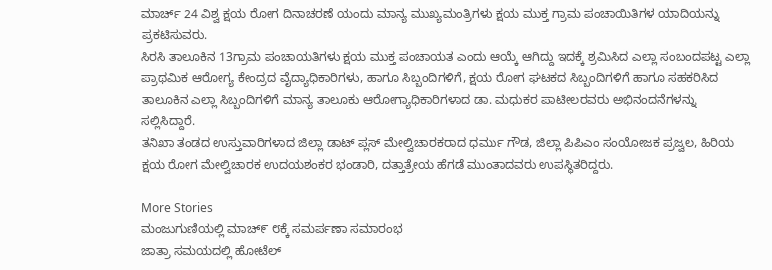ಮಾರ್ಚ್ 24 ವಿಶ್ವ ಕ್ಷಯ ರೋಗ ದಿನಾಚರಣೆ ಯಂದು ಮಾನ್ಯ ಮುಖ್ಯಮಂತ್ರಿಗಳು ಕ್ಷಯ ಮುಕ್ತ ಗ್ರಾಮ ಪಂಚಾಯಿತಿಗಳ ಯಾದಿಯನ್ನು ಪ್ರಕಟಿಸುವರು.
ಸಿರಸಿ ತಾಲೂಕಿನ 13ಗ್ರಾಮ ಪಂಚಾಯತಿಗಳು ಕ್ಷಯ ಮುಕ್ತ ಪಂಚಾಯತ ಎಂದು ಆಯ್ಕೆ ಆಗಿದ್ದು ಇದಕ್ಕೆ ಶ್ರಮಿಸಿದ ಎಲ್ಲಾ ಸಂಬಂದಪಟ್ಟ ಎಲ್ಲಾ ಪ್ರಾಥಮಿಕ ಆರೋಗ್ಯ ಕೇಂದ್ರದ ವೈದ್ಯಾಧಿಕಾರಿಗಳು, ಹಾಗೂ ಸಿಬ್ಬಂದಿಗಳಿಗೆ, ಕ್ಷಯ ರೋಗ ಘಟಕದ ಸಿಬ್ಬಂದಿಗಳಿಗೆ ಹಾಗೂ ಸಹಕರಿಸಿದ ತಾಲೂಕಿನ ಎಲ್ಲಾ ಸಿಬ್ಬಂದಿಗಳಿಗೆ ಮಾನ್ಯ ತಾಲೂಕು ಆರೋಗ್ಯಾಧಿಕಾರಿಗಳಾದ ಡಾ. ಮಧುಕರ ಪಾಟೀಲರವರು ಅಭಿನಂದನೆಗಳನ್ನು ಸಲ್ಲಿಸಿದ್ದಾರೆ.
ತನಿಖಾ ತಂಡದ ಉಸ್ತುವಾರಿಗಳಾದ ಜಿಲ್ಲಾ ಡಾಟ್ ಪ್ಲಸ್ ಮೇಲ್ವಿಚಾರಕರಾದ ಧರ್ಮು ಗೌಡ, ಜಿಲ್ಲಾ ಪಿಪಿಎಂ ಸಂಯೋಜಕ ಪ್ರಜ್ವಲ, ಹಿರಿಯ ಕ್ಷಯ ರೋಗ ಮೇಲ್ವಿಚಾರಕ ಉದಯಶಂಕರ ಭಂಡಾರಿ, ದತ್ತಾತ್ರೇಯ ಹೆಗಡೆ ಮುಂತಾದವರು ಉಪಸ್ಥಿತರಿದ್ದರು.

More Stories
ಮಂಜುಗುಣಿಯಲ್ಲಿ ಮಾಚ್೯ ೮ಕ್ಕೆ ಸಮರ್ಪಣಾ ಸಮಾರಂಭ
ಜಾತ್ರಾ ಸಮಯದಲ್ಲಿ ಹೋಟೆಲ್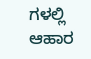ಗಳಲ್ಲಿ ಆಹಾರ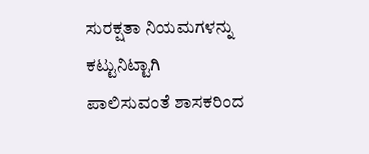ಸುರಕ್ಷತಾ ನಿಯಮಗಳನ್ನು ಕಟ್ಟುನಿಟ್ಟಾಗಿ ಪಾಲಿಸುವಂತೆ ಶಾಸಕರಿಂದ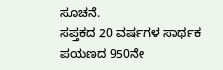ಸೂಚನೆ.
ಸಪ್ತಕದ 20 ವರ್ಷಗಳ ಸಾರ್ಥಕ ಪಯಣದ 950ನೇ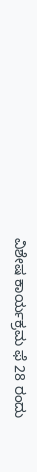ವಿಶೇಷ ಕಾರ್ಯಕ್ರಮ ಫೆ 28 ರಂದು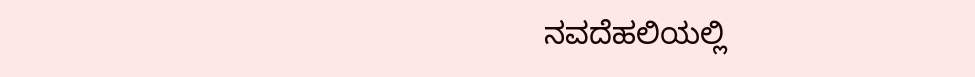ನವದೆಹಲಿಯಲ್ಲಿ